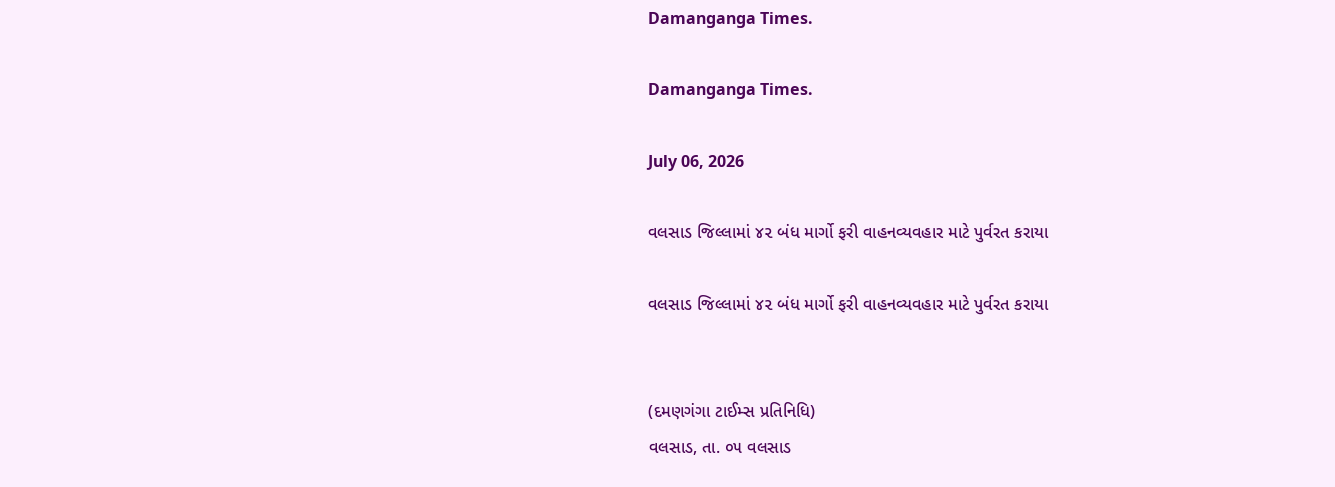Damanganga Times.

Damanganga Times.

July 06, 2026

વલસાડ જિલ્લામાં ૪૨ બંધ માર્ગો ફરી વાહનવ્યવહાર માટે પુર્વરત કરાયા

વલસાડ જિલ્લામાં ૪૨ બંધ માર્ગો ફરી વાહનવ્યવહાર માટે પુર્વરત કરાયા


(દમણગંગા ટાઈમ્સ પ્રતિનિધિ)
વલસાડ, તા. ૦૫ વલસાડ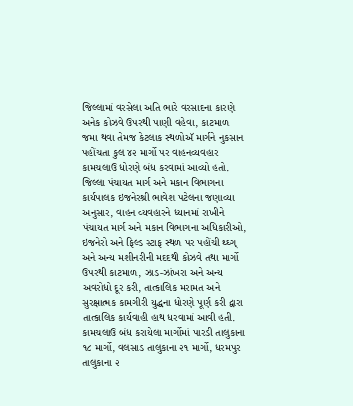જિલ્લામાં વરસેલા અતિ ભારે વરસાદના કારણે અનેક કોઝવે ઉપરથી પાણી વહેવા, કાટમાળ જમા થવા તેમજ કેટલાક સ્થળોઍ માર્ગને નુકસાન પહોંચતા કુલ ૪૨ માર્ગો પર વાહનવ્યવહાર કામચલાઉ ધોરણે બંધ કરવામાં આવ્યો હતો. જિલ્લા પંચાયત માર્ગ અને મકાન વિભાગના કાર્યપાલક ઇજનેરશ્રી ભાવેશ પટેલના જણાવ્યા અનુસાર, વાહન વ્યવહારને ધ્યાનમાં રાખીને પંચાયત માર્ગ અને મકાન વિભાગના અધિકારીઓ, ઇજનેરો અને ફિલ્ડ સ્ટાફ સ્થળ પર પહોંચી થ્ઘ્ગ્ અને અન્ય મશીનરીની મદદથી કોઝવે તથા માર્ગો ઉપરથી કાટમાળ, ઝાડ-ઝાંખરા અને અન્ય અવરોધો દૂર કરી, તાત્કાલિક મરામત અને સુરક્ષાત્મક કામગીરી યુદ્ધના ધોરણે પૂર્ણ કરી દ્વારા તાત્કાલિક કાર્યવાહી હાથ ધરવામાં આવી હતી. કામચલાઉ બંધ કરાયેલા માર્ગોમાં પારડી તાલુકાના ૧૮ માર્ગો, વલસાડ તાલુકાના ૨૧ માર્ગો, ધરમપુર તાલુકાના ૨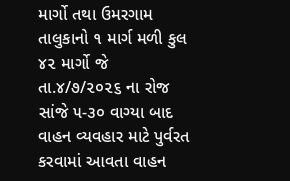માર્ગો તથા ઉમરગામ તાલુકાનો ૧ માર્ગ મળી કુલ ૪૨ માર્ગો જે તા.૪/૭/૨૦૨૬ ના રોજ  સાંજે ૫-૩૦ વાગ્યા બાદ વાહન વ્યવહાર માટે પુર્વરત કરવામાં આવતા વાહન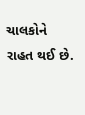ચાલકોને રાહત થઈ છે.